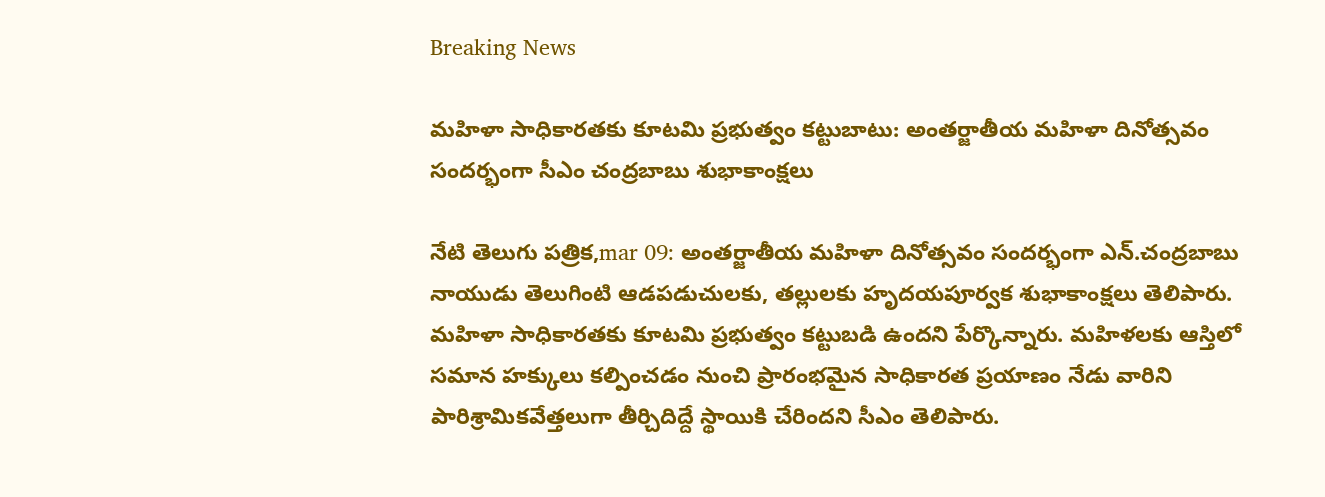Breaking News

మహిళా సాధికారతకు కూటమి ప్రభుత్వం కట్టుబాటు: అంతర్జాతీయ మహిళా దినోత్సవం సందర్భంగా సీఎం చంద్రబాబు శుభాకాంక్షలు

నేటి తెలుగు పత్రిక,mar 09: అంతర్జాతీయ మహిళా దినోత్సవం సందర్భంగా ఎన్.చంద్రబాబు నాయుడు తెలుగింటి ఆడపడుచులకు, తల్లులకు హృదయపూర్వక శుభాకాంక్షలు తెలిపారు. మహిళా సాధికారతకు కూటమి ప్రభుత్వం కట్టుబడి ఉందని పేర్కొన్నారు. మహిళలకు ఆస్తిలో సమాన హక్కులు కల్పించడం నుంచి ప్రారంభమైన సాధికారత ప్రయాణం నేడు వారిని పారిశ్రామికవేత్తలుగా తీర్చిదిద్దే స్థాయికి చేరిందని సీఎం తెలిపారు.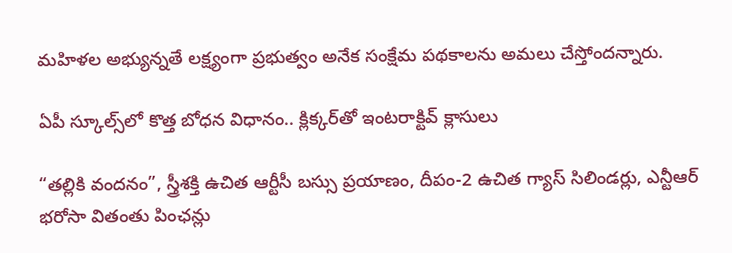మహిళల అభ్యున్నతే లక్ష్యంగా ప్రభుత్వం అనేక సంక్షేమ పథకాలను అమలు చేస్తోందన్నారు.

ఏపీ స్కూల్స్‌లో కొత్త బోధన విధానం.. క్లిక్కర్‌తో ఇంటరాక్టివ్ క్లాసులు

“తల్లికి వందనం”, స్త్రీశక్తి ఉచిత ఆర్టీసీ బస్సు ప్రయాణం, దీపం-2 ఉచిత గ్యాస్ సిలిండర్లు, ఎన్టీఆర్ భరోసా వితంతు పింఛన్లు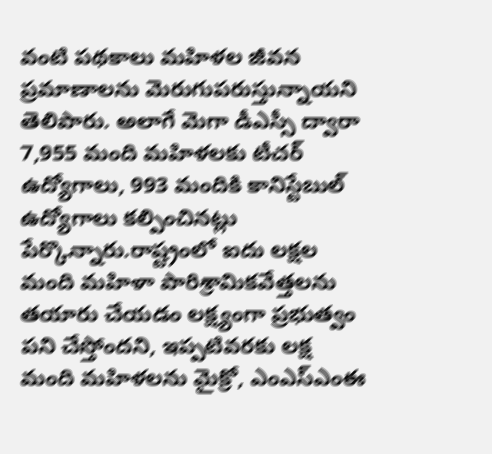వంటి పథకాలు మహిళల జీవన ప్రమాణాలను మెరుగుపరుస్తున్నాయని తెలిపారు. అలాగే మెగా డీఎస్సీ ద్వారా 7,955 మంది మహిళలకు టీచర్ ఉద్యోగాలు, 993 మందికి కానిస్టేబుల్ ఉద్యోగాలు కల్పించినట్లు పేర్కొన్నారు.రాష్ట్రంలో ఐదు లక్షల మంది మహిళా పారిశ్రామికవేత్తలను తయారు చేయడం లక్ష్యంగా ప్రభుత్వం పని చేస్తోందని, ఇప్పటివరకు లక్ష మంది మహిళలను మైక్రో, ఎంఎస్ఎంఈ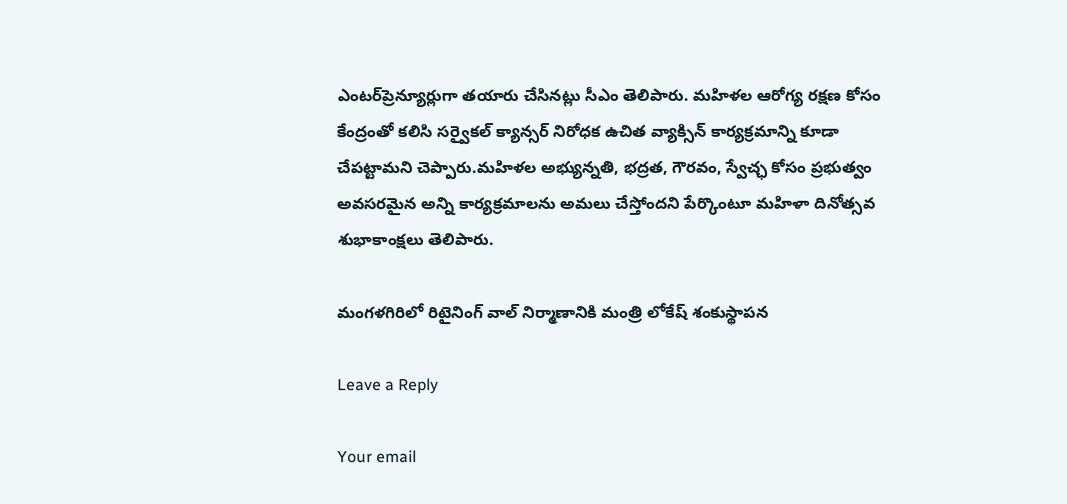ఎంటర్‌ప్రెన్యూర్లుగా తయారు చేసినట్లు సీఎం తెలిపారు. మహిళల ఆరోగ్య రక్షణ కోసం కేంద్రంతో కలిసి సర్వైకల్ క్యాన్సర్ నిరోధక ఉచిత వ్యాక్సిన్ కార్యక్రమాన్ని కూడా చేపట్టామని చెప్పారు.మహిళల అభ్యున్నతి, భద్రత, గౌరవం, స్వేచ్ఛ కోసం ప్రభుత్వం అవసరమైన అన్ని కార్యక్రమాలను అమలు చేస్తోందని పేర్కొంటూ మహిళా దినోత్సవ శుభాకాంక్షలు తెలిపారు.

మంగళగిరిలో రిటైనింగ్ వాల్ నిర్మాణానికి మంత్రి లోకేష్ శంకుస్థాపన

Leave a Reply

Your email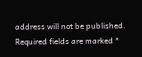address will not be published. Required fields are marked *